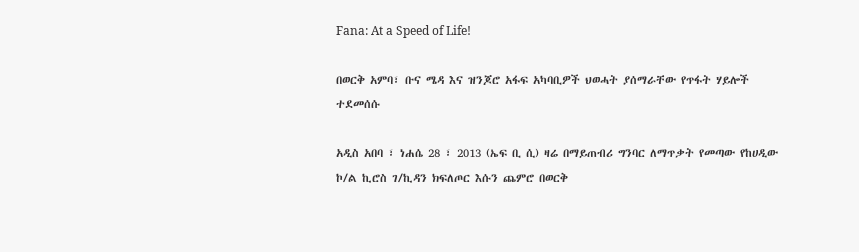Fana: At a Speed of Life!

በወርቅ አምባ፣ ቡና ሜዳ እና ዝንጆሮ አፋፍ አካባቢዎች ህወሓት ያሰማራቸው የጥፋት ሃይሎች ተደመሰሱ

አዲስ አበባ ፣ ነሐሴ 28 ፣ 2013 (ኤፍ ቢ ሲ) ዛሬ በማይጠብሪ ግንባር ለማጥቃት የመጣው የከሀዲው ኮ/ል ኪሮስ ገ/ኪዳን ክፍለጦር እሱን ጨምሮ በወርቅ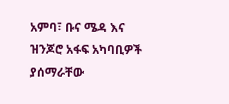አምባ፣ ቡና ሜዳ እና ዝንጆሮ አፋፍ አካባቢዎች ያሰማራቸው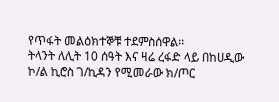የጥፋት መልዕክተኞቹ ተደምስሰዋል፡፡
ትላንት ለሊት 10 ሰዓት እና ዛሬ ረፋድ ላይ በከሀዲው ኮ/ል ኪሮስ ገ/ኪዳን የሚመራው ክ/ጦር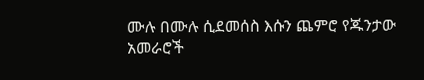ሙሉ በሙሉ ሲደመሰስ እሱን ጨምሮ የጁንታው አመራሮች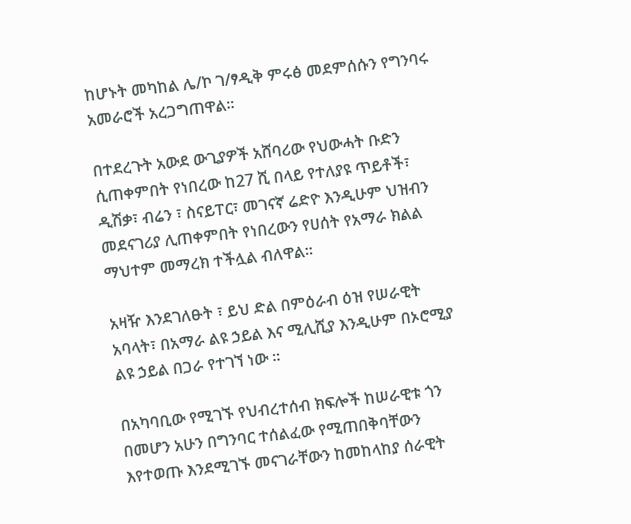ከሆኑት መካከል ሌ/ኮ ገ/ፃዲቅ ምሩፅ መደምሰሱን የግንባሩ አመራሮች አረጋግጠዋል፡፡

በተደረጉት አውደ ውጊያዎች አሸባሪው የህውሓት ቡድን ሲጠቀምበት የነበረው ከ27 ሺ በላይ የተለያዩ ጥይቶች፣ ዲሽቃ፣ ብሬን ፣ ስናይፐር፣ መገናኛ ሬድዮ እንዲሁም ህዝብን መደናገሪያ ሊጠቀምበት የነበረውን የሀሰት የአማራ ክልል ማህተም መማረክ ተችሏል ብለዋል፡፡

አዛዥ እንደገለፁት ፣ ይህ ድል በምዕራብ ዕዝ የሠራዊት አባላት፣ በአማራ ልዩ ኃይል እና ሚሊሺያ እንዲሁም በኦሮሚያ ልዩ ኃይል በጋራ የተገኘ ነው ፡፡

በአካባቢው የሚገኙ የህብረተሰብ ክፍሎች ከሠራዊቱ ጎን በመሆን አሁን በግንባር ተሰልፈው የሚጠበቅባቸውን እየተወጡ እንደሚገኙ መናገራቸውን ከመከላከያ ሰራዊት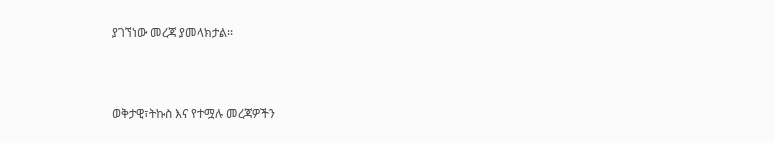ያገኘነው መረጃ ያመላክታል፡፡



ወቅታዊ፣ትኩስ እና የተሟሉ መረጃዎችን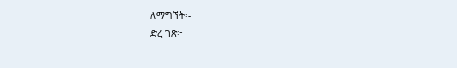ለማግኘት፡-
ድረ ገጽ፦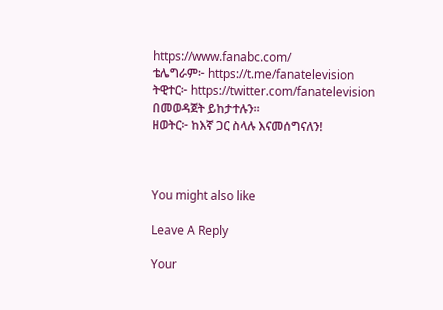https://www.fanabc.com/
ቴሌግራም፦ https://t.me/fanatelevision
ትዊተር፦ https://twitter.com/fanatelevision በመወዳጀት ይከታተሉን፡፡
ዘወትር፦ ከእኛ ጋር ስላሉ እናመሰግናለን!



You might also like

Leave A Reply

Your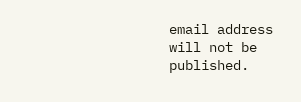email address will not be published.